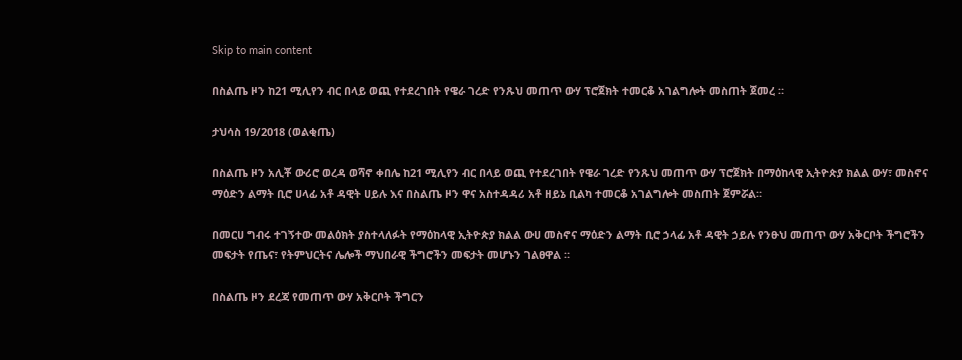Skip to main content

በስልጤ ዞን ከ21 ሚሊየን ብር በላይ ወጪ የተደረገበት የዌራ ገረድ የንጹህ መጠጥ ውሃ ፕሮጀክት ተመርቆ አገልግሎት መስጠት ጀመረ ።

ታህሳስ 19/2018 (ወልቂጤ)

በስልጤ ዞን አሊቾ ውሪሮ ወረዳ ወሻኖ ቀበሌ ከ21 ሚሊየን ብር በላይ ወጪ የተደረገበት የዌራ ገረድ የንጹህ መጠጥ ውሃ ፕሮጀክት በማዕከላዊ ኢትዮጵያ ክልል ውሃ፣ መስኖና ማዕድን ልማት ቢሮ ሀላፊ አቶ ዳዊት ሀይሉ እና በስልጤ ዞን ዋና አስተዳዳሪ አቶ ዘይኔ ቢልካ ተመርቆ አገልግሎት መስጠት ጀምሯል።

በመርሀ ግብሩ ተገኝተው መልዕክት ያስተላለፉት የማዕከላዊ ኢትዮጵያ ክልል ውሀ መስኖና ማዕድን ልማት ቢሮ ኃላፊ አቶ ዳዊት ኃይሉ የንፁህ መጠጥ ውሃ አቅርቦት ችግሮችን መፍታት የጤና፣ የትምህርትና ሌሎች ማህበራዊ ችግሮችን መፍታት መሆኑን ገልፀዋል ።

በስልጤ ዞን ደረጃ የመጠጥ ውሃ አቅርቦት ችግርን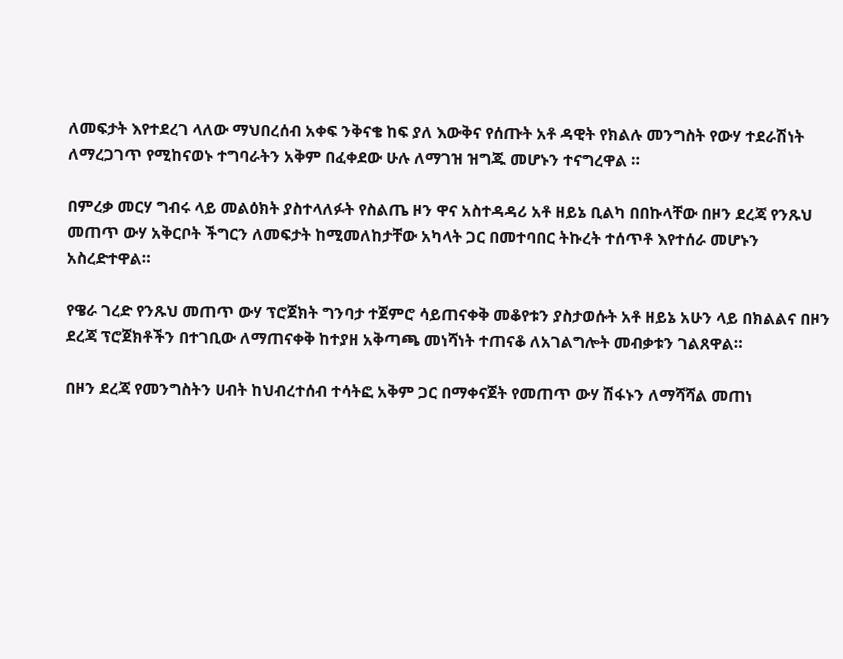ለመፍታት እየተደረገ ላለው ማህበረሰብ አቀፍ ንቅናቄ ከፍ ያለ እውቅና የሰጡት አቶ ዳዊት የክልሉ መንግስት የውሃ ተደራሽነት ለማረጋገጥ የሚከናወኑ ተግባራትን አቅም በፈቀደው ሁሉ ለማገዝ ዝግጁ መሆኑን ተናግረዋል ።

በምረቃ መርሃ ግብሩ ላይ መልዕክት ያስተላለፉት የስልጤ ዞን ዋና አስተዳዳሪ አቶ ዘይኔ ቢልካ በበኩላቸው በዞን ደረጃ የንጹህ መጠጥ ውሃ አቅርቦት ችግርን ለመፍታት ከሚመለከታቸው አካላት ጋር በመተባበር ትኩረት ተሰጥቶ እየተሰራ መሆኑን አስረድተዋል።

የዌራ ገረድ የንጹህ መጠጥ ውሃ ፕሮጀክት ግንባታ ተጀምሮ ሳይጠናቀቅ መቆየቱን ያስታወሱት አቶ ዘይኔ አሁን ላይ በክልልና በዞን ደረጃ ፕሮጀክቶችን በተገቢው ለማጠናቀቅ ከተያዘ አቅጣጫ መነሻነት ተጠናቆ ለአገልግሎት መብቃቱን ገልጸዋል።

በዞን ደረጃ የመንግስትን ሀብት ከህብረተሰብ ተሳትፎ አቅም ጋር በማቀናጀት የመጠጥ ውሃ ሽፋኑን ለማሻሻል መጠነ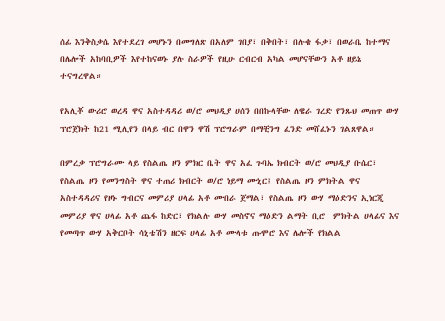ሰፊ እንቅስቃሴ እየተደረገ መሆኑን በመግለጽ በአለም ገበያ፣ በቅበት፣ በሉቄ ፋቃ፣ በወራቤ ከተማና በሌሎች አከባቢዎች እየተከናወኑ ያሉ ስራዎች የዚሁ ርብርብ አካል መሆናቸውን አቶ ዘይኔ ተናግረዋል።

የአሊቾ ውሪሮ ወረዳ ዋና አስተዳዳሪ ወ/ሮ መህዲያ ሀሰን በበኩላቸው ለዌራ ገረድ የንጹህ መጠጥ ውሃ ፕሮጀክት ከ21 ሚሊየን በላይ ብር በዋን ዋሽ ፕሮግራም በማቺንግ ፈንድ መሸፈኑን ገልጸዋል።

በምረቃ ፕሮግራሙ ላይ የስልጤ ዞን ምክር ቤት ዋና አፈ ጉባኤ ክብርት ወ/ሮ መህዲያ ቡሴር፣ የስልጤ ዞን የመንግስት ዋና ተጠሪ ክብርት ወ/ሮ ነይማ ሙኒር፤ የስልጤ ዞን ምክትል ዋና አስተዳዳሪና የዞኑ ግብርና መምሪያ ሀላፊ አቶ ሙበራ ጀማል፣ የስልጤ ዞን ውሃ ማዕድንና ኢነርጂ መምሪያ ዋና ሀላፊ አቶ ጨፋ ከድር፣ የክልሉ ውሃ መስኖና ማዕድን ልማት ቢሮ  ምክትል ሀላፊና እና የመጣጥ ውሃ አቅርቦት ሳኒቴሽን ዘርፍ ሀላፊ አቶ ሙላቱ ጡሞሮ እና ሌሎች የክልል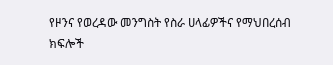የዞንና የወረዳው መንግስት የስራ ሀላፊዎችና የማህበረሰብ ክፍሎች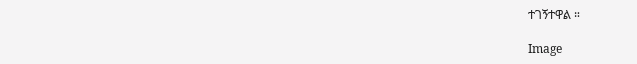ተገኝተዋል ።

Image